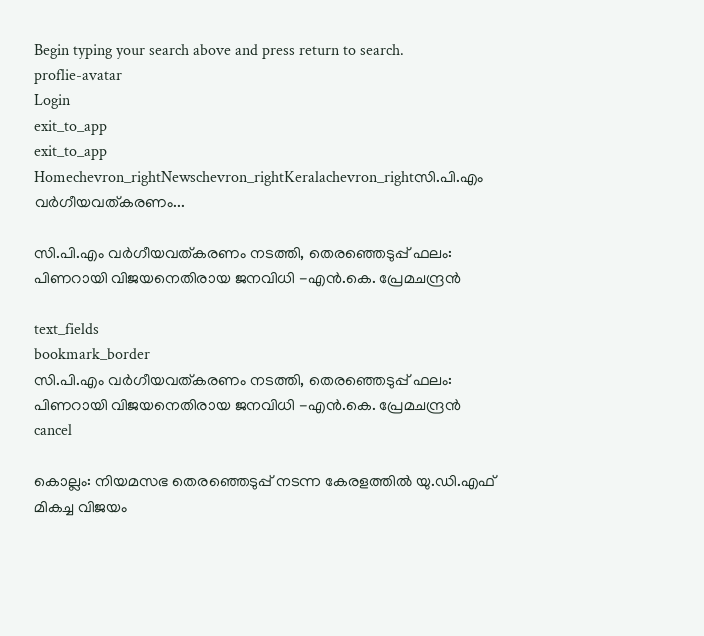Begin typing your search above and press return to search.
proflie-avatar
Login
exit_to_app
exit_to_app
Homechevron_rightNewschevron_rightKeralachevron_rightസി.പി.എം വർഗീയവത്കരണം...

സി.പി.എം വർഗീയവത്കരണം നടത്തി, തെരഞ്ഞെടുപ്പ് ഫലം: പിണറായി വിജയനെതിരായ ജനവിധി -എൻ.കെ. പ്രേമചന്ദ്രൻ

text_fields
bookmark_border
സി.പി.എം വർഗീയവത്കരണം നടത്തി, തെരഞ്ഞെടുപ്പ് ഫലം: പിണറായി വിജയനെതിരായ ജനവിധി -എൻ.കെ. പ്രേമചന്ദ്രൻ
cancel

കൊല്ലം: നിയമസഭ തെരഞ്ഞെടുപ്പ് നടന്ന കേരളത്തിൽ യു.ഡി.എഫ് മികച്ച വിജയം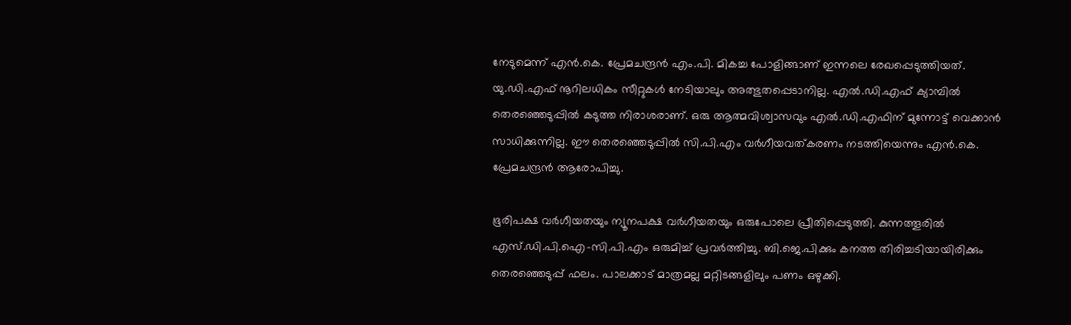നേടുമെന്ന് എൻ.കെ. പ്രേമചന്ദ്രൻ എം.പി. മികച്ച പോളിങ്ങാണ് ഇന്നലെ രേഖപ്പെടുത്തിയത്. യു.ഡി.എഫ് നൂറിലധികം സീറ്റുകൾ നേടിയാലും അത്ഭുതപ്പെടാനില്ല. എൽ.ഡി.എഫ് ക്യാമ്പിൽ തെരഞ്ഞെടുപ്പിൽ കടുത്ത നിരാശരാണ്. ഒരു ആത്മവിശ്വാസവും എൽ.ഡി.എഫിന് മുന്നോട്ട് വെക്കാൻ സാധിക്കുന്നില്ല. ഈ തെരഞ്ഞെടുപ്പിൽ സി.പി.എം വർഗീയവത്കരണം നടത്തിയെന്നും എൻ.കെ. പ്രേമചന്ദ്രൻ ആരോപിച്ചു.

ഭൂരിപക്ഷ വർഗീയതയും ന്യൂനപക്ഷ വർഗീയതയും ഒരുപോലെ പ്രീതിപ്പെടുത്തി. കുന്നത്തൂരിൽ എസ്.ഡി.പി.ഐ-സി.പി.എം ഒരുമിച്ച് പ്രവർത്തിച്ചു. ബി.ജെ.പിക്കും കനത്ത തിരിച്ചടിയായിരിക്കും തെരഞ്ഞെടുപ്പ് ഫലം. പാലക്കാട്‌ മാത്രമല്ല മറ്റിടങ്ങളിലും പണം ഒഴുക്കി.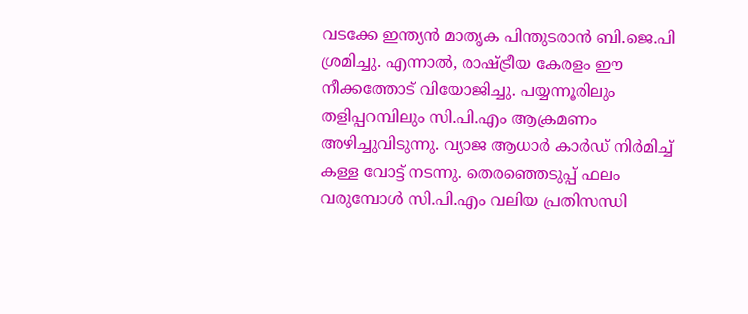വടക്കേ ഇന്ത്യൻ മാതൃക പിന്തുടരാൻ ബി.ജെ.പി ശ്രമിച്ചു. എന്നാൽ, രാഷ്ട്രീയ കേരളം ഈ നീക്കത്തോട് വിയോജിച്ചു. പയ്യന്നൂരിലും തളിപ്പറമ്പിലും സി.പി.എം ആക്രമണം അഴിച്ചുവിടുന്നു. വ്യാജ ആധാർ കാർഡ് നിർമിച്ച് കള്ള വോട്ട് നടന്നു. തെരഞ്ഞെടുപ്പ് ഫലം വരുമ്പോൾ സി.പി.എം വലിയ പ്രതിസന്ധി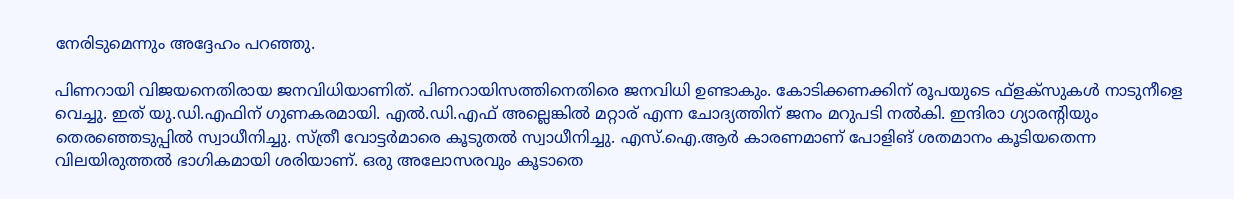നേരിടുമെന്നും അദ്ദേഹം പറഞ്ഞു.

പിണറായി വിജയനെതിരായ ജനവിധിയാണിത്. പിണറായിസത്തിനെതിരെ ജനവിധി ഉണ്ടാകും. കോടിക്കണക്കിന് രൂപയുടെ ഫ്ളക്സുകൾ നാടുനീളെ വെച്ചു. ഇത് യു.ഡി.എഫിന് ഗുണകരമായി. എൽ.ഡി.എഫ് അല്ലെങ്കിൽ മറ്റാര് എന്ന ചോദ്യത്തിന് ജനം മറുപടി നൽകി. ഇന്ദിരാ ഗ്യാരന്റിയും തെരഞ്ഞെടുപ്പിൽ സ്വാധീനിച്ചു. സ്ത്രീ വോട്ടർമാരെ കൂടുതൽ സ്വാധീനിച്ചു. എസ്.ഐ.ആർ കാരണമാണ് പോളിങ്‌ ശതമാനം കൂടിയതെന്ന വിലയിരുത്തൽ ഭാഗികമായി ശരിയാണ്. ഒരു അലോസരവും കൂടാതെ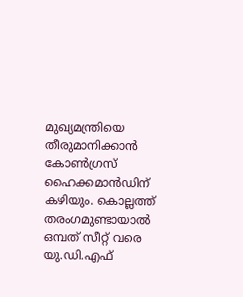മുഖ്യമന്ത്രിയെ തീരുമാനിക്കാൻ കോൺഗ്രസ്‌ ഹൈക്കമാൻഡിന് കഴിയും. കൊല്ലത്ത് തരംഗമുണ്ടായാൽ ഒമ്പത് സീറ്റ് വരെ യു.ഡി.എഫ്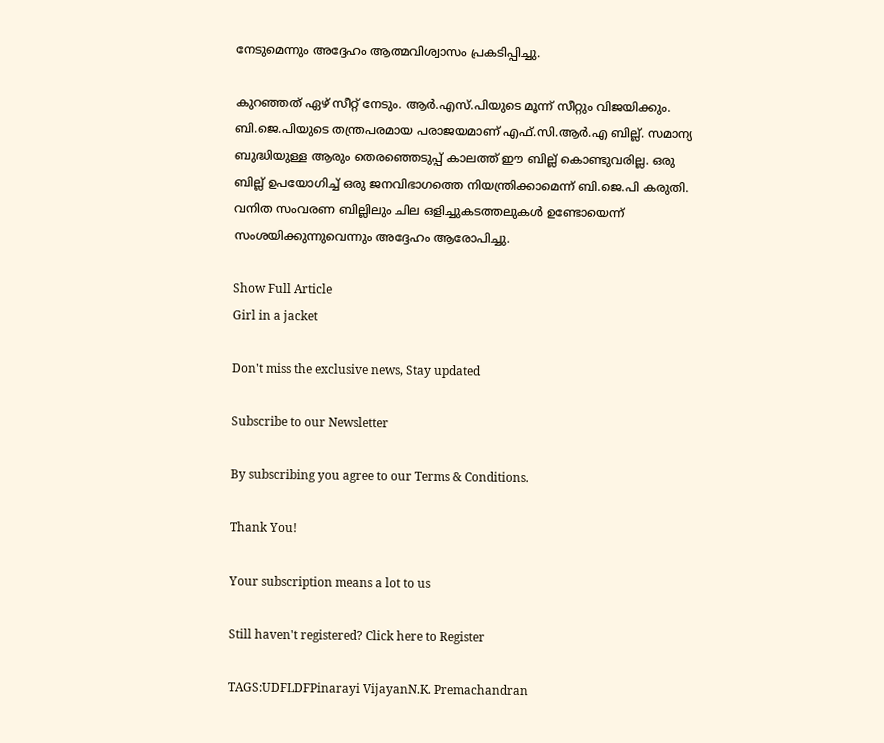നേടുമെന്നും അദ്ദേഹം ആത്മവിശ്വാസം പ്രകടിപ്പിച്ചു.

കുറഞ്ഞത് ഏഴ് സീറ്റ് നേടും. ആർ.എസ്.പിയുടെ മൂന്ന് സീറ്റും വിജയിക്കും. ബി.ജെ.പിയുടെ തന്ത്രപരമായ പരാജയമാണ് എഫ്.സി.ആർ.എ ബില്ല്. സമാന്യ ബുദ്ധിയുള്ള ആരും തെരഞ്ഞെടുപ്പ് കാലത്ത് ഈ ബില്ല് കൊണ്ടുവരില്ല. ഒരു ബില്ല് ഉപയോഗിച്ച് ഒരു ജനവിഭാഗത്തെ നിയന്ത്രിക്കാമെന്ന് ബി.ജെ.പി കരുതി. വനിത സംവരണ ബില്ലിലും ചില ഒളിച്ചുകടത്തലുകൾ ഉണ്ടോയെന്ന് സംശയിക്കുന്നുവെന്നും അദ്ദേഹം ആരോപിച്ചു.

Show Full Article
Girl in a jacket

Don't miss the exclusive news, Stay updated

Subscribe to our Newsletter

By subscribing you agree to our Terms & Conditions.

Thank You!

Your subscription means a lot to us

Still haven't registered? Click here to Register

TAGS:UDFLDFPinarayi VijayanN.K. Premachandran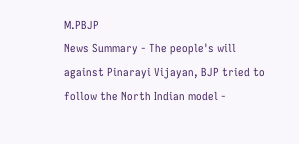M.PBJP
News Summary - The people's will against Pinarayi Vijayan, BJP tried to follow the North Indian model -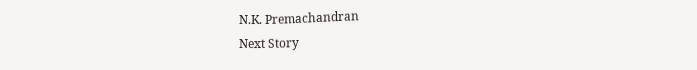N.K. Premachandran
Next Story